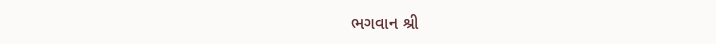ભગવાન શ્રી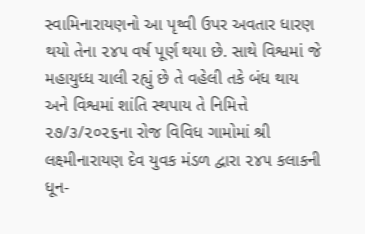સ્વામિનારાયણનો આ પૃથ્વી ઉપર અવતાર ધારણ થયો તેના ૨૪૫ વર્ષ પૂર્ણ થયા છે. સાથે વિશ્વમાં જે મહાયુધ્ધ ચાલી રહ્યું છે તે વહેલી તકે બંધ થાય અને વિશ્વમાં શાંતિ સ્થપાય તે નિમિત્તે ૨૭/૩/૨૦૨૬ના રોજ વિવિધ ગામોમાં શ્રી લક્ષ્મીનારાયણ દેવ યુવક મંડળ દ્વારા ૨૪૫ કલાકની ધૂન-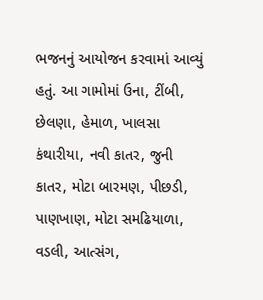ભજનનું આયોજન કરવામાં આવ્યું હતું. આ ગામોમાં ઉના, ટીંબી, છેલણા, હેમાળ, ખાલસા કંથારીયા, નવી કાતર, જુની કાતર, મોટા બારમણ, પીછડી, પાણખાણ, મોટા સમઢિયાળા, વડલી, આત્સંગ,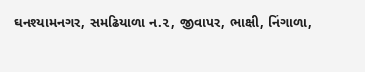ઘનશ્યામનગર, સમઢિયાળા ન.૨, જીવાપર, ભાક્ષી, નિંગાળા,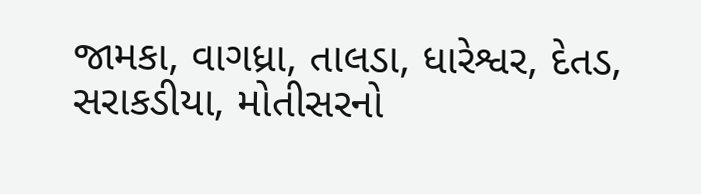જામકા, વાગધ્રા, તાલડા, ધારેશ્વર, દેતડ, સરાકડીયા, મોતીસરનો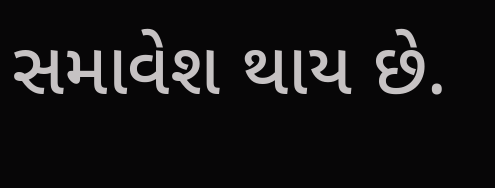સમાવેશ થાય છે.